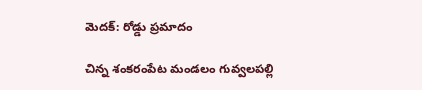మెదక్: రోడ్డు ప్రమాదం

చిన్న శంకరంపేట మండలం గువ్వలపల్లి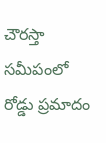చౌరస్తా సమీపంలో రోడ్డు ప్రమాదం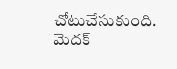చోటుచేసుకుంది. మెదక్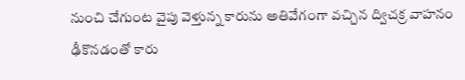నుంచి చేగుంట వైపు వెళ్తున్న కారును అతివేగంగా వచ్చిన ద్విచక్ర వాహనం ఢీకొనడంతో కారు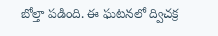బోల్తా పడింది. ఈ ఘటనలో ద్విచక్ర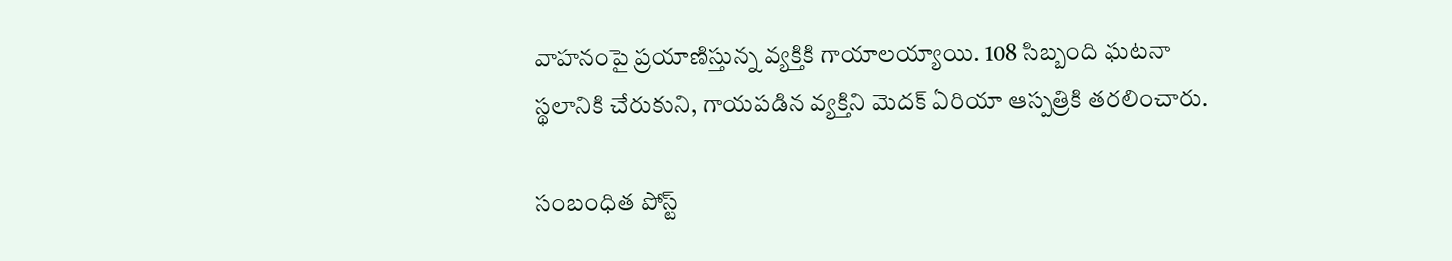వాహనంపై ప్రయాణిస్తున్న వ్యక్తికి గాయాలయ్యాయి. 108 సిబ్బంది ఘటనా స్థలానికి చేరుకుని, గాయపడిన వ్యక్తిని మెదక్ ఏరియా ఆస్పత్రికి తరలించారు.

సంబంధిత పోస్ట్